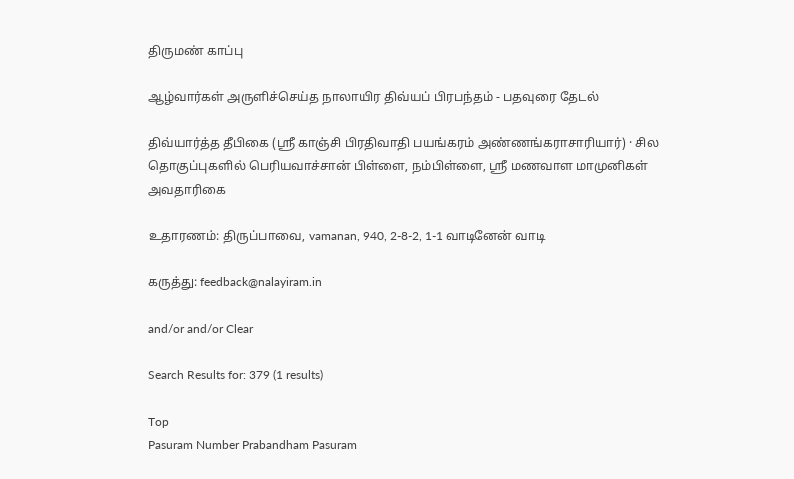திருமண் காப்பு

ஆழ்வார்கள் அருளிச்செய்த நாலாயிர திவ்யப் பிரபந்தம் - பதவுரை தேடல்

திவ்யார்த்த தீபிகை (ஸ்ரீ காஞ்சி பிரதிவாதி பயங்கரம் அண்ணங்கராசாரியார்) · சில தொகுப்புகளில் பெரியவாச்சான் பிள்ளை, நம்பிள்ளை, ஸ்ரீ மணவாள மாமுனிகள் அவதாரிகை

உதாரணம்: திருப்பாவை, vamanan, 940, 2-8-2, 1-1 வாடினேன் வாடி

கருத்து: feedback@nalayiram.in

and/or and/or Clear

Search Results for: 379 (1 results)

Top
Pasuram Number Prabandham Pasuram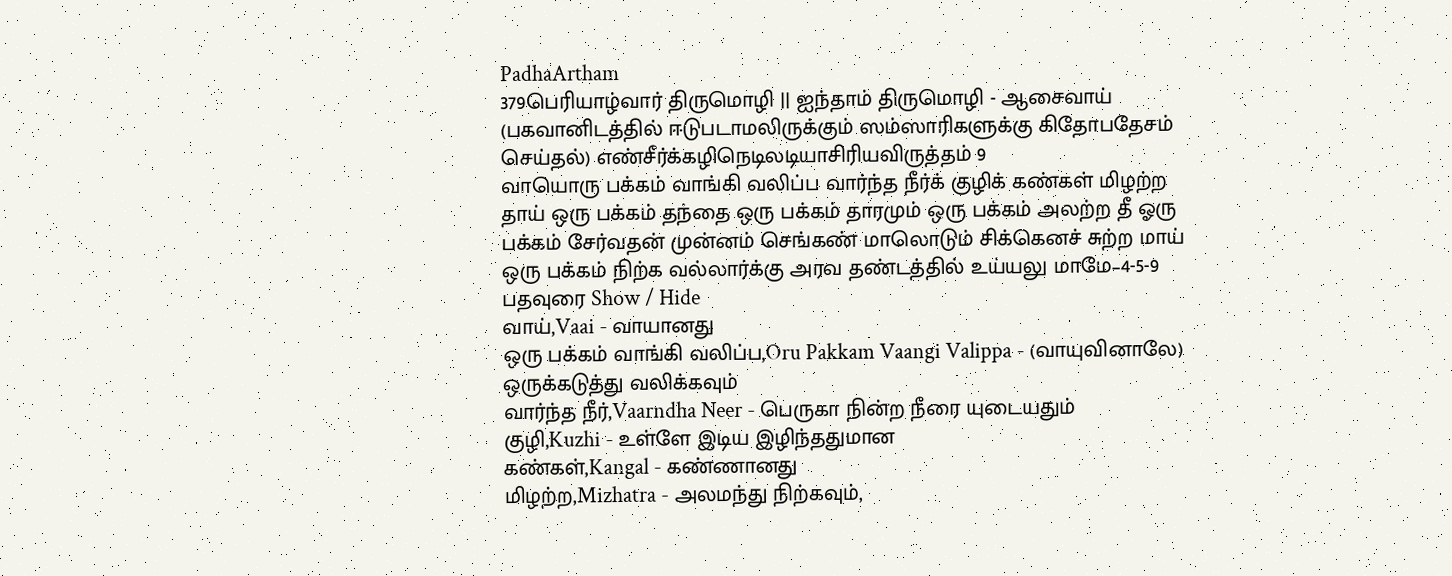PadhaArtham
379பெரியாழ்வார் திருமொழி || ஐந்தாம் திருமொழி - ஆசைவாய் (பகவானிடத்தில் ஈடுபடாமலிருக்கும் ஸம்ஸாரிகளுக்கு கிதோபதேசம் செய்தல்) எண்சீர்க்கழிநெடிலடியாசிரியவிருத்தம் 9
வாயொரு பக்கம் வாங்கி வலிப்ப வார்ந்த நீர்க் குழிக் கண்கள் மிழற்ற தாய் ஒரு பக்கம் தந்தை ஒரு பக்கம் தாரமும் ஒரு பக்கம் அலற்ற தீ ஓரு பக்கம் சேர்வதன் முன்னம் செங்கண் மாலொடும் சிக்கெனச் சுற்ற மாய் ஒரு பக்கம் நிற்க வல்லார்க்கு அரவ தண்டத்தில் உய்யலு மாமே–4-5-9
பதவுரை Show / Hide
வாய்,Vaai - வாயானது
ஒரு பக்கம் வாங்கி வலிப்ப,Oru Pakkam Vaangi Valippa - (வாயுவினாலே) ஒருக்கடுத்து வலிக்கவும்
வார்ந்த நீர்,Vaarndha Neer - பெருகா நின்ற நீரை யுடையதும்
குழி,Kuzhi - உள்ளே இடிய இழிந்ததுமான
கண்கள்,Kangal - கண்ணானது
மிழற்ற,Mizhatra - அலமந்து நிற்கவும்,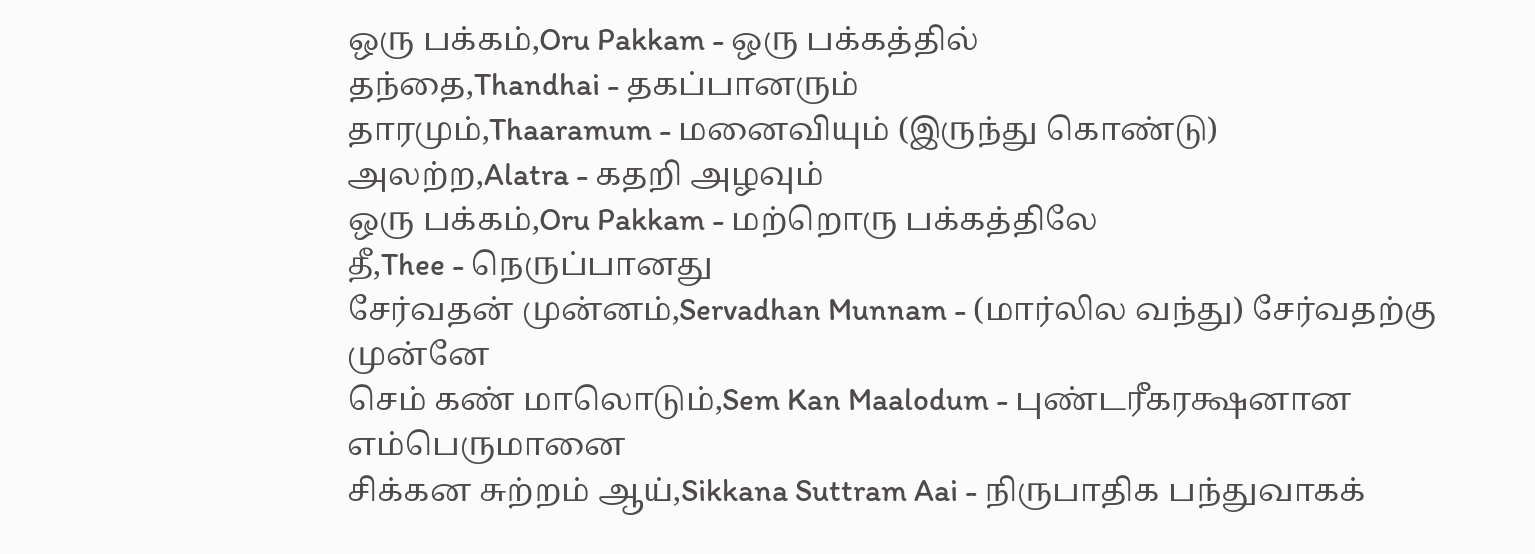ஒரு பக்கம்,Oru Pakkam - ஒரு பக்கத்தில்
தந்தை,Thandhai - தகப்பானரும்
தாரமும்,Thaaramum - மனைவியும் (இருந்து கொண்டு)
அலற்ற,Alatra - கதறி அழவும்
ஒரு பக்கம்,Oru Pakkam - மற்றொரு பக்கத்திலே
தீ,Thee - நெருப்பானது
சேர்வதன் முன்னம்,Servadhan Munnam - (மார்லில வந்து) சேர்வதற்கு முன்னே
செம் கண் மாலொடும்,Sem Kan Maalodum - புண்டரீகரக்ஷனான எம்பெருமானை
சிக்கன சுற்றம் ஆய்,Sikkana Suttram Aai - நிருபாதிக பந்துவாகக்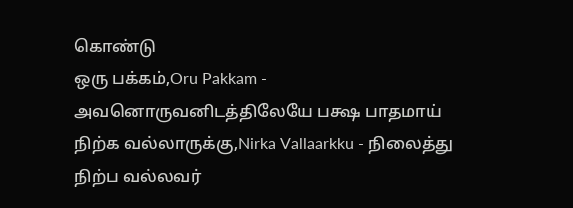கொண்டு
ஒரு பக்கம்,Oru Pakkam - அவனொருவனிடத்திலேயே பக்ஷ பாதமாய்
நிற்க வல்லாருக்கு,Nirka Vallaarkku - நிலைத்து நிற்ப வல்லவர்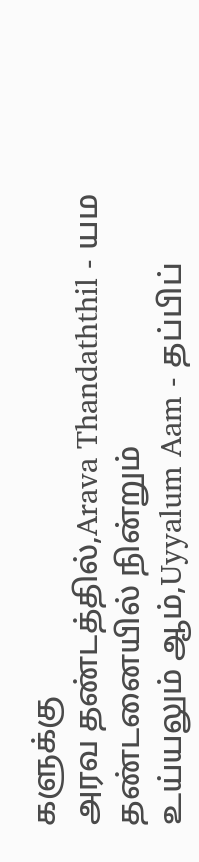களுக்கு
அரவ தண்டத்தில்,Arava Thandaththil - யம தண்டனையில் நின்றும்
உய்யலும் ஆம்,Uyyalum Aam - தப்பிப்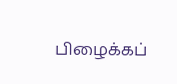பிழைக்கப்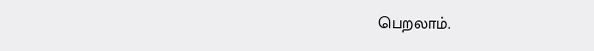பெறலாம்.